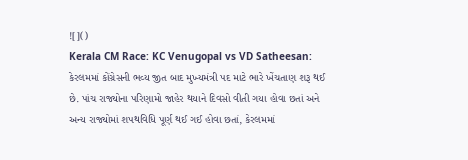![]()
Kerala CM Race: KC Venugopal vs VD Satheesan: કેરલમમાં કોંગ્રેસની ભવ્ય જીત બાદ મુખ્યમંત્રી પદ માટે ભારે ખેંચતાણ શરૂ થઈ છે. પાંચ રાજ્યોના પરિણામો જાહેર થયાને દિવસો વીતી ગયા હોવા છતાં અને અન્ય રાજ્યોમાં શપથવિધિ પૂર્ણ થઈ ગઈ હોવા છતાં, કેરલમમાં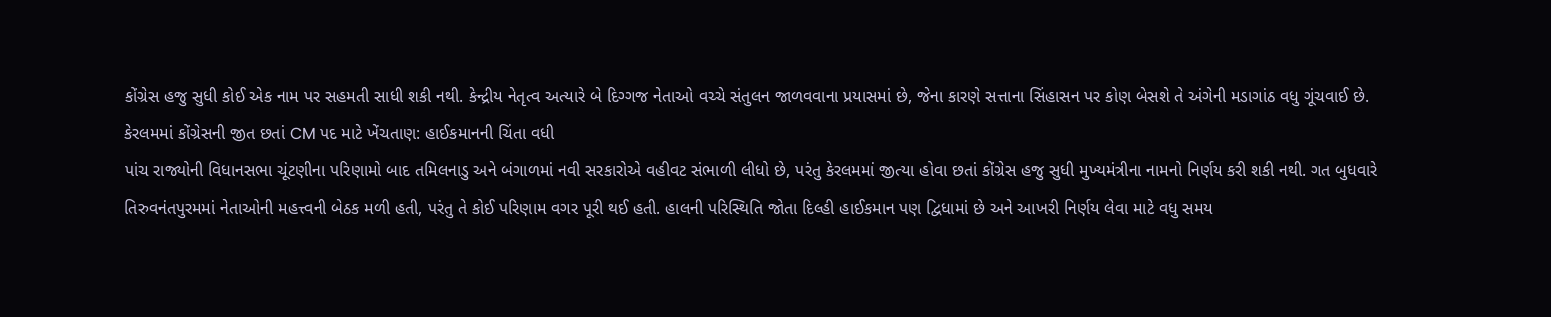કોંગ્રેસ હજુ સુધી કોઈ એક નામ પર સહમતી સાધી શકી નથી. કેન્દ્રીય નેતૃત્વ અત્યારે બે દિગ્ગજ નેતાઓ વચ્ચે સંતુલન જાળવવાના પ્રયાસમાં છે, જેના કારણે સત્તાના સિંહાસન પર કોણ બેસશે તે અંગેની મડાગાંઠ વધુ ગૂંચવાઈ છે.
કેરલમમાં કોંગ્રેસની જીત છતાં CM પદ માટે ખેંચતાણ: હાઈકમાનની ચિંતા વધી
પાંચ રાજ્યોની વિધાનસભા ચૂંટણીના પરિણામો બાદ તમિલનાડુ અને બંગાળમાં નવી સરકારોએ વહીવટ સંભાળી લીધો છે, પરંતુ કેરલમમાં જીત્યા હોવા છતાં કોંગ્રેસ હજુ સુધી મુખ્યમંત્રીના નામનો નિર્ણય કરી શકી નથી. ગત બુધવારે તિરુવનંતપુરમમાં નેતાઓની મહત્ત્વની બેઠક મળી હતી, પરંતુ તે કોઈ પરિણામ વગર પૂરી થઈ હતી. હાલની પરિસ્થિતિ જોતા દિલ્હી હાઈકમાન પણ દ્વિધામાં છે અને આખરી નિર્ણય લેવા માટે વધુ સમય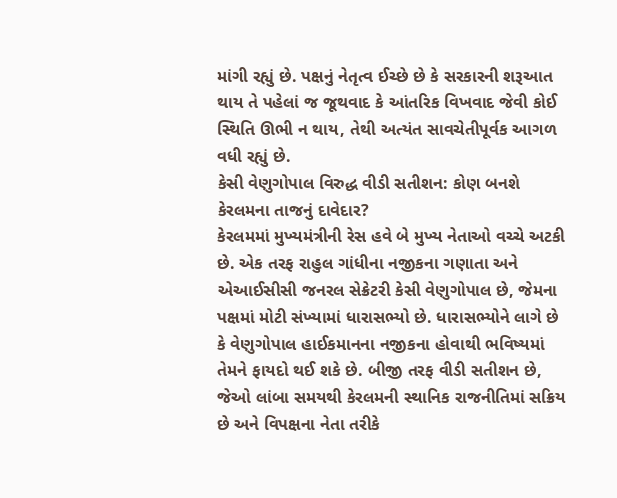માંગી રહ્યું છે. પક્ષનું નેતૃત્વ ઈચ્છે છે કે સરકારની શરૂઆત થાય તે પહેલાં જ જૂથવાદ કે આંતરિક વિખવાદ જેવી કોઈ સ્થિતિ ઊભી ન થાય, તેથી અત્યંત સાવચેતીપૂર્વક આગળ વધી રહ્યું છે.
કેસી વેણુગોપાલ વિરુદ્ધ વીડી સતીશન: કોણ બનશે કેરલમના તાજનું દાવેદાર?
કેરલમમાં મુખ્યમંત્રીની રેસ હવે બે મુખ્ય નેતાઓ વચ્ચે અટકી છે. એક તરફ રાહુલ ગાંધીના નજીકના ગણાતા અને એઆઈસીસી જનરલ સેક્રેટરી કેસી વેણુગોપાલ છે, જેમના પક્ષમાં મોટી સંખ્યામાં ધારાસભ્યો છે. ધારાસભ્યોને લાગે છે કે વેણુગોપાલ હાઈકમાનના નજીકના હોવાથી ભવિષ્યમાં તેમને ફાયદો થઈ શકે છે. બીજી તરફ વીડી સતીશન છે, જેઓ લાંબા સમયથી કેરલમની સ્થાનિક રાજનીતિમાં સક્રિય છે અને વિપક્ષના નેતા તરીકે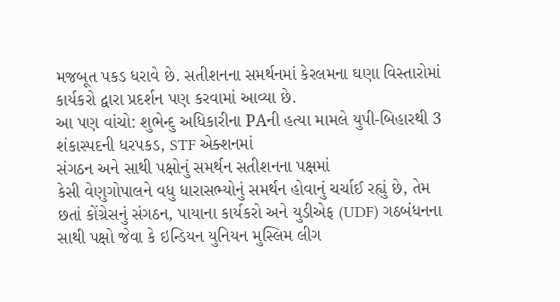મજબૂત પકડ ધરાવે છે. સતીશનના સમર્થનમાં કેરલમના ઘણા વિસ્તારોમાં કાર્યકરો દ્વારા પ્રદર્શન પણ કરવામાં આવ્યા છે.
આ પણ વાંચો: શુભેન્દુ અધિકારીના PAની હત્યા મામલે યુપી-બિહારથી 3 શંકાસ્પદની ધરપકડ, STF એક્શનમાં
સંગઠન અને સાથી પક્ષોનું સમર્થન સતીશનના પક્ષમાં
કેસી વેણુગોપાલને વધુ ધારાસભ્યોનું સમર્થન હોવાનું ચર્ચાઈ રહ્યું છે, તેમ છતાં કોંગ્રેસનું સંગઠન, પાયાના કાર્યકરો અને યુડીએફ (UDF) ગઠબંધનના સાથી પક્ષો જેવા કે ઇન્ડિયન યુનિયન મુસ્લિમ લીગ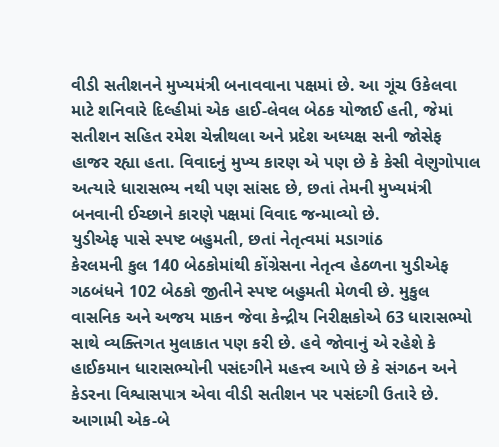વીડી સતીશનને મુખ્યમંત્રી બનાવવાના પક્ષમાં છે. આ ગૂંચ ઉકેલવા માટે શનિવારે દિલ્હીમાં એક હાઈ-લેવલ બેઠક યોજાઈ હતી, જેમાં સતીશન સહિત રમેશ ચેન્નીથલા અને પ્રદેશ અધ્યક્ષ સની જોસેફ હાજર રહ્યા હતા. વિવાદનું મુખ્ય કારણ એ પણ છે કે કેસી વેણુગોપાલ અત્યારે ધારાસભ્ય નથી પણ સાંસદ છે, છતાં તેમની મુખ્યમંત્રી બનવાની ઈચ્છાને કારણે પક્ષમાં વિવાદ જન્માવ્યો છે.
યુડીએફ પાસે સ્પષ્ટ બહુમતી, છતાં નેતૃત્વમાં મડાગાંઠ
કેરલમની કુલ 140 બેઠકોમાંથી કોંગ્રેસના નેતૃત્વ હેઠળના યુડીએફ ગઠબંધને 102 બેઠકો જીતીને સ્પષ્ટ બહુમતી મેળવી છે. મુકુલ વાસનિક અને અજય માકન જેવા કેન્દ્રીય નિરીક્ષકોએ 63 ધારાસભ્યો સાથે વ્યક્તિગત મુલાકાત પણ કરી છે. હવે જોવાનું એ રહેશે કે હાઈકમાન ધારાસભ્યોની પસંદગીને મહત્ત્વ આપે છે કે સંગઠન અને કેડરના વિશ્વાસપાત્ર એવા વીડી સતીશન પર પસંદગી ઉતારે છે. આગામી એક-બે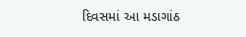દિવસમાં આ મડાગાંઠ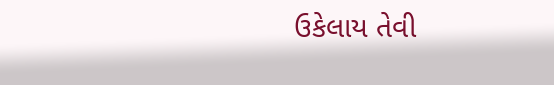ઉકેલાય તેવી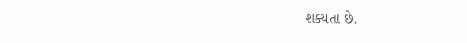શક્યતા છે.